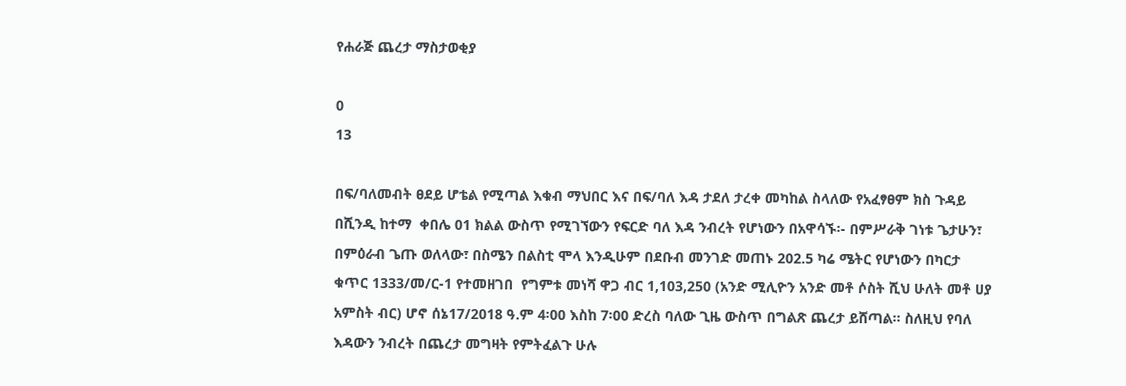የሐራጅ ጨረታ ማስታወቂያ

0
13

በፍ/ባለመብት ፀደይ ሆቴል የሚጣል እቁብ ማህበር እና በፍ/ባለ እዳ ታደለ ታረቀ መካከል ስላለው የአፈፃፀም ክስ ጉዳይ በሺንዲ ከተማ  ቀበሌ 01 ክልል ውስጥ የሚገኘውን የፍርድ ባለ እዳ ንብረት የሆነውን በአዋሳኙ፡- በምሥራቅ ገነቱ ጌታሁን፣ በምዕራብ ጌጡ ወለላው፣ በስሜን በልስቲ ሞላ እንዲሁም በደቡብ መንገድ መጠኑ 202.5 ካሬ ሜትር የሆነውን በካርታ ቁጥር 1333/መ/ር-1 የተመዘገበ  የግምቱ መነሻ ዋጋ ብር 1,103,250 (አንድ ሚሊዮን አንድ መቶ ሶስት ሺህ ሁለት መቶ ሀያ አምስት ብር) ሆኖ ሰኔ17/2018 ዓ.ም 4፡00 እስከ 7፡00 ድረስ ባለው ጊዜ ውስጥ በግልጽ ጨረታ ይሸጣል፡፡ ስለዚህ የባለ እዳውን ንብረት በጨረታ መግዛት የምትፈልጉ ሁሉ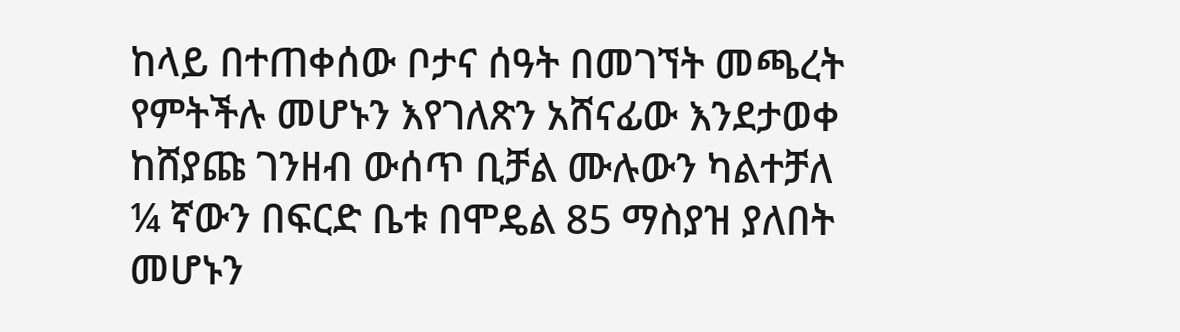ከላይ በተጠቀሰው ቦታና ሰዓት በመገኘት መጫረት የምትችሉ መሆኑን እየገለጽን አሸናፊው እንደታወቀ ከሸያጩ ገንዘብ ውሰጥ ቢቻል ሙሉውን ካልተቻለ ¼ ኛውን በፍርድ ቤቱ በሞዴል 85 ማስያዝ ያለበት መሆኑን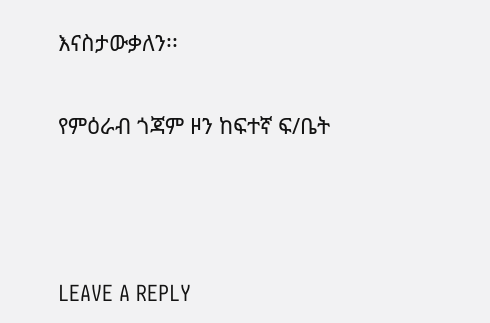እናስታውቃለን፡፡

የምዕራብ ጎጃም ዞን ከፍተኛ ፍ/ቤት



LEAVE A REPLY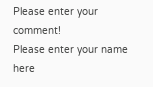Please enter your comment!
Please enter your name here